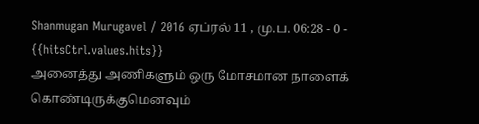Shanmugan Murugavel / 2016 ஏப்ரல் 11 , மு.ப. 06:28 - 0 - {{hitsCtrl.values.hits}}
அனைத்து அணிகளும் ஒரு மோசமான நாளைக் கொண்டிருக்குமெனவும்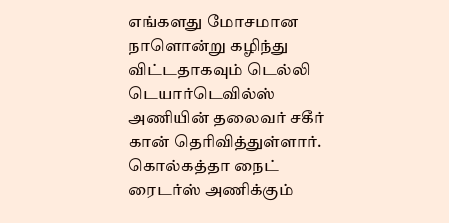எங்களது மோசமான நாளொன்று கழிந்து விட்டதாகவும் டெல்லி டெயார்டெவில்ஸ் அணியின் தலைவர் சகீர் கான் தெரிவித்துள்ளார்.
கொல்கத்தா நைட் ரைடர்ஸ் அணிக்கும்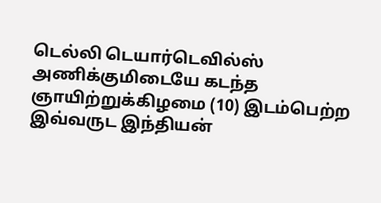டெல்லி டெயார்டெவில்ஸ் அணிக்குமிடையே கடந்த ஞாயிற்றுக்கிழமை (10) இடம்பெற்ற இவ்வருட இந்தியன்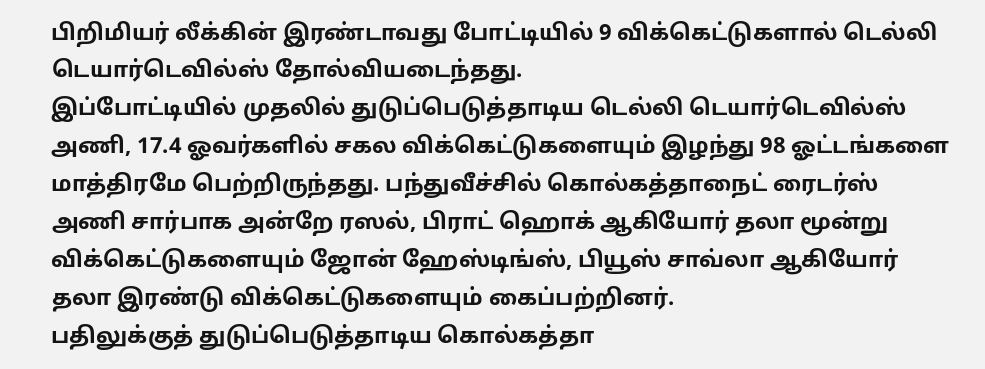பிறிமியர் லீக்கின் இரண்டாவது போட்டியில் 9 விக்கெட்டுகளால் டெல்லி டெயார்டெவில்ஸ் தோல்வியடைந்தது.
இப்போட்டியில் முதலில் துடுப்பெடுத்தாடிய டெல்லி டெயார்டெவில்ஸ் அணி, 17.4 ஓவர்களில் சகல விக்கெட்டுகளையும் இழந்து 98 ஓட்டங்களை மாத்திரமே பெற்றிருந்தது. பந்துவீச்சில் கொல்கத்தாநைட் ரைடர்ஸ் அணி சார்பாக அன்றே ரஸல், பிராட் ஹொக் ஆகியோர் தலா மூன்று விக்கெட்டுகளையும் ஜோன் ஹேஸ்டிங்ஸ், பியூஸ் சாவ்லா ஆகியோர் தலா இரண்டு விக்கெட்டுகளையும் கைப்பற்றினர்.
பதிலுக்குத் துடுப்பெடுத்தாடிய கொல்கத்தா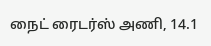நைட் ரைடர்ஸ் அணி, 14.1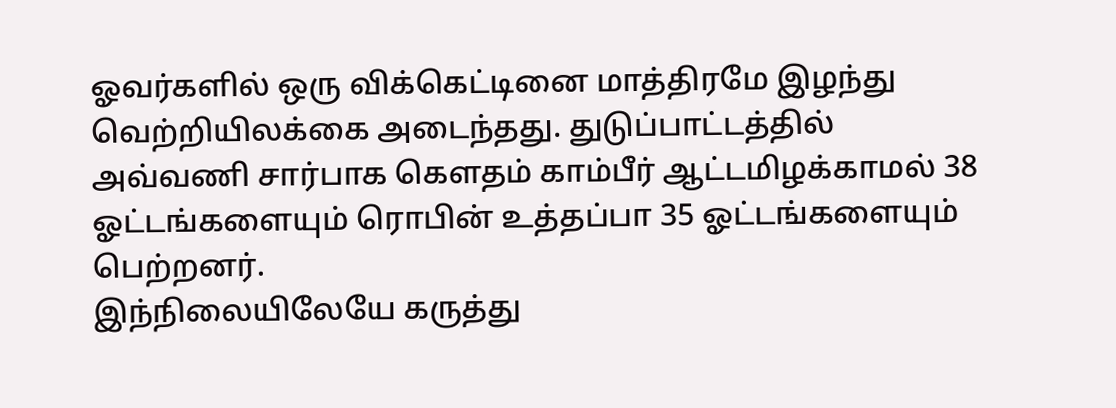ஓவர்களில் ஒரு விக்கெட்டினை மாத்திரமே இழந்து வெற்றியிலக்கை அடைந்தது. துடுப்பாட்டத்தில் அவ்வணி சார்பாக கௌதம் காம்பீர் ஆட்டமிழக்காமல் 38 ஓட்டங்களையும் ரொபின் உத்தப்பா 35 ஓட்டங்களையும் பெற்றனர்.
இந்நிலையிலேயே கருத்து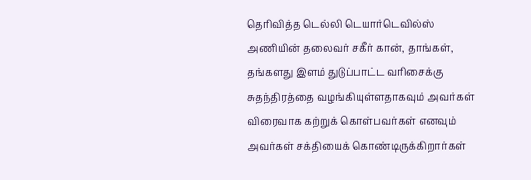தெரிவித்த டெல்லி டெயார்டெவில்ஸ் அணியின் தலைவர் சகீர் கான், தாங்கள், தங்களது இளம் துடுப்பாட்ட வரிசைக்கு சுதந்திரத்தை வழங்கியுள்ளதாகவும் அவர்கள் விரைவாக கற்றுக் கொள்பவர்கள் எனவும் அவர்கள் சக்தியைக் கொண்டிருக்கிறார்கள்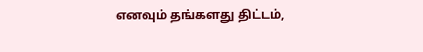எனவும் தங்களது திட்டம்,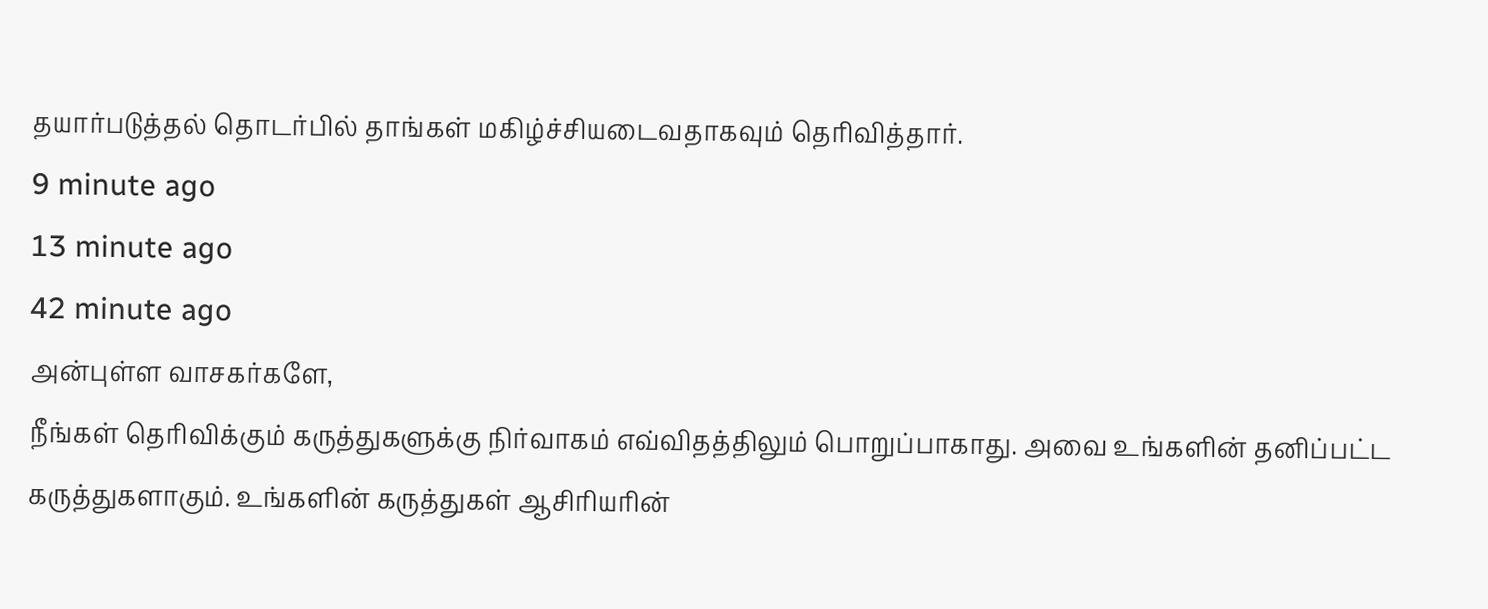தயார்படுத்தல் தொடர்பில் தாங்கள் மகிழ்ச்சியடைவதாகவும் தெரிவித்தார்.
9 minute ago
13 minute ago
42 minute ago
அன்புள்ள வாசகர்களே,
நீங்கள் தெரிவிக்கும் கருத்துகளுக்கு நிர்வாகம் எவ்விதத்திலும் பொறுப்பாகாது. அவை உங்களின் தனிப்பட்ட கருத்துகளாகும். உங்களின் கருத்துகள் ஆசிரியரின்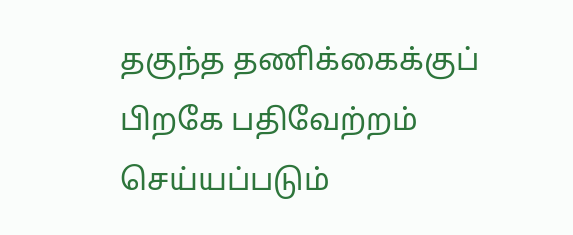தகுந்த தணிக்கைக்குப் பிறகே பதிவேற்றம் செய்யப்படும்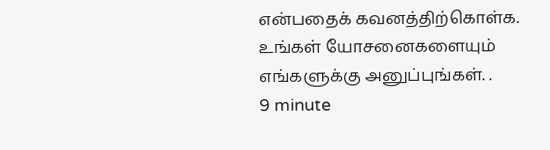என்பதைக் கவனத்திற்கொள்க. உங்கள் யோசனைகளையும் எங்களுக்கு அனுப்புங்கள். .
9 minute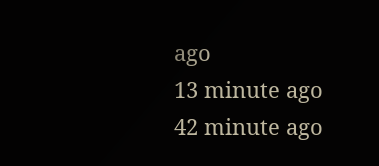ago
13 minute ago
42 minute ago